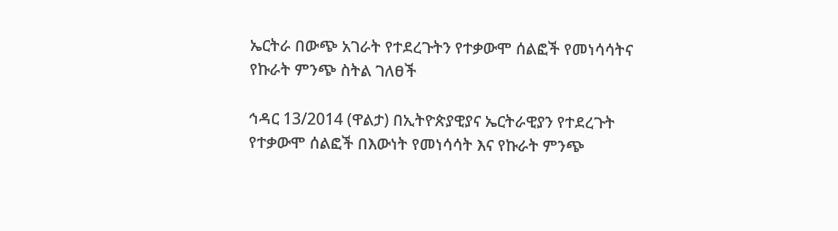ኤርትራ በውጭ አገራት የተደረጉትን የተቃውሞ ሰልፎች የመነሳሳትና የኩራት ምንጭ ስትል ገለፀች

ኅዳር 13/2014 (ዋልታ) በኢትዮጵያዊያና ኤርትራዊያን የተደረጉት የተቃውሞ ሰልፎች በእውነት የመነሳሳት እና የኩራት ምንጭ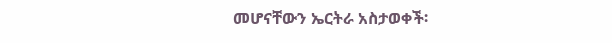መሆናቸውን ኤርትራ አስታወቀች፡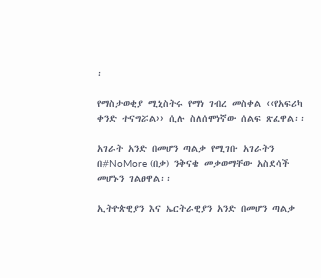፡

የማስታወቂያ ሚኒስትሩ የማነ ገብረ መስቀል ‹‹የአፍሪካ ቀንድ ተናግሯል›› ሲሉ ስለሰሞነኛው ሰልፍ ጽፈዋል፡፡

አገራት አንድ በመሆን ጣልቃ የሚገቡ አገራትን በ#NoMore (በቃ) ንቅናቄ መቃወማቸው አስደሳች መሆኑን ገልፀዋል፡፡

ኢትዮጵዊያን እና ኤርትራዊያን አንድ በመሆን ጣልቃ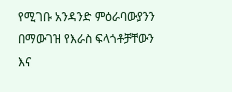የሚገቡ አንዳንድ ምዕራባውያንን በማውገዝ የእራስ ፍላጎቶቻቸውን እና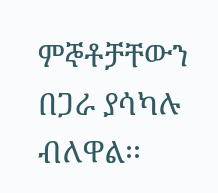ምኞቶቻቸውን በጋራ ያሳካሉ ብለዋል፡፡